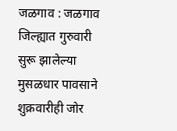जळगाव : जळगाव जिल्ह्यात गुरुवारी सुरू झालेल्या मुसळधार पावसाने शुक्रवारीही जोर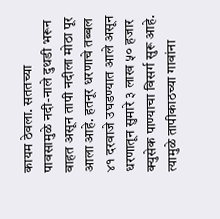कायम ठेवला. सततच्या पावसामुळे नदी-नाले दुथडी भरून वाहत असून तापी नदीला मोठा पूर आला आहे. हतनूर धरणाचे तब्बल ४१ दरवाजे उघडण्यात आले असून धरणातून सुमारे ३ लाख ५० हजार क्युसेक पाण्याचा विसर्ग सुरू आहे. त्यामुळे तापीकाठच्या गावांना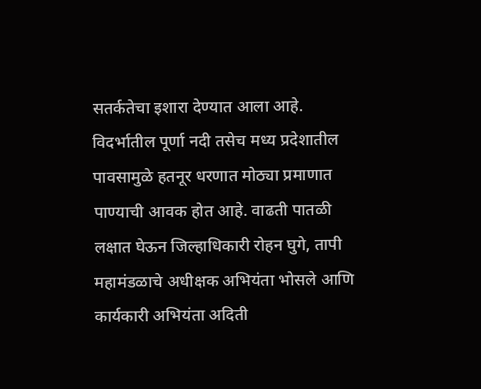सतर्कतेचा इशारा देण्यात आला आहे.
विदर्भातील पूर्णा नदी तसेच मध्य प्रदेशातील पावसामुळे हतनूर धरणात मोठ्या प्रमाणात पाण्याची आवक होत आहे. वाढती पातळी लक्षात घेऊन जिल्हाधिकारी रोहन घुगे, तापी महामंडळाचे अधीक्षक अभियंता भोसले आणि कार्यकारी अभियंता अदिती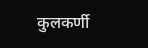कुलकर्णी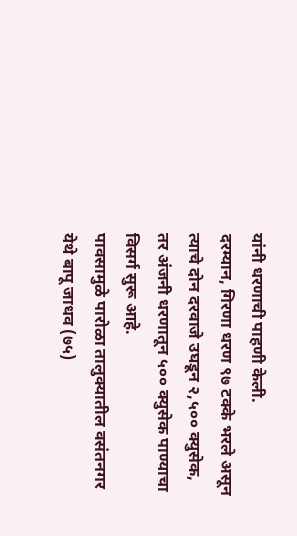यांनी धरणाची पाहणी केली.
दरम्यान, गिरणा धरण ९७ टक्के भरले असून त्याचे दोन दरवाजे उघडून २,५०० क्युसेक, तर अंजनी धरणातून ५०० क्युसेक पाण्याचा विसर्ग सुरू आहे.
पावसामुळे पारोळा तालुक्यातील वसंतनगर येथे बापू जाधव (७५)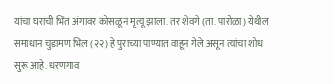यांचा घराची भिंत अंगावर कोसळून मृत्यू झाला. तर शेवगे (ता. पारोळा) येथील समाधान चुडामण भिल (२२) हे पुराच्या पाण्यात वाहून गेले असून त्यांचा शोध सुरू आहे. धरणगाव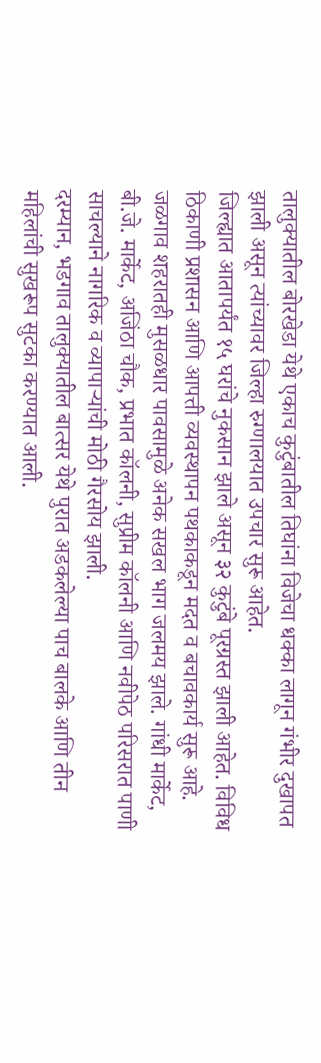तालुक्यातील बोरखेडा येथे एकाच कुटुंबातील तिघांना विजेचा धक्का लागून गंभीर दुखापत झाली असून त्यांच्यावर जिल्हा रुग्णालयात उपचार सुरू आहेत.
जिल्ह्यात आतापर्यंत १५ घरांचे नुकसान झाले असून ३२ कुटुंबे पूरग्रस्त झाली आहेत. विविध ठिकाणी प्रशासन आणि आपत्ती व्यवस्थापन पथकाकडून मदत व बचावकार्य सुरू आहे. जळगाव शहरातही मुसळधार पावसामुळे अनेक सखल भाग जलमय झाले. गांधी मार्केट, बी.जे. मार्केट, अजिंठा चौक, प्रभात कॉलनी, सुप्रीम कॉलनी आणि नवीपेठ परिसरात पाणी साचल्याने नागरिक व व्यापाऱ्यांची मोठी गैरसोय झाली.
दरम्यान, भडगाव तालुक्यातील बात्सर येथे पुरात अडकलेल्या पाच बालके आणि तीन महिलांची सुखरूप सुटका करण्यात आली.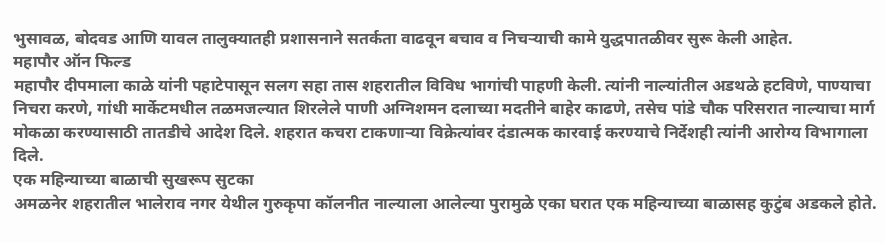भुसावळ, बोदवड आणि यावल तालुक्यातही प्रशासनाने सतर्कता वाढवून बचाव व निचऱ्याची कामे युद्धपातळीवर सुरू केली आहेत.
महापौर ऑन फिल्ड
महापौर दीपमाला काळे यांनी पहाटेपासून सलग सहा तास शहरातील विविध भागांची पाहणी केली. त्यांनी नाल्यांतील अडथळे हटविणे, पाण्याचा निचरा करणे, गांधी मार्केटमधील तळमजल्यात शिरलेले पाणी अग्निशमन दलाच्या मदतीने बाहेर काढणे, तसेच पांडे चौक परिसरात नाल्याचा मार्ग मोकळा करण्यासाठी तातडीचे आदेश दिले. शहरात कचरा टाकणाऱ्या विक्रेत्यांवर दंडात्मक कारवाई करण्याचे निर्देशही त्यांनी आरोग्य विभागाला दिले.
एक महिन्याच्या बाळाची सुखरूप सुटका
अमळनेर शहरातील भालेराव नगर येथील गुरुकृपा कॉलनीत नाल्याला आलेल्या पुरामुळे एका घरात एक महिन्याच्या बाळासह कुटुंब अडकले होते.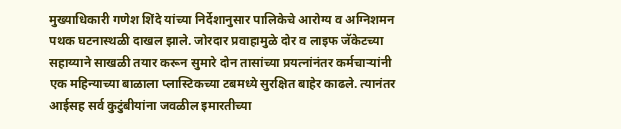मुख्याधिकारी गणेश शिंदे यांच्या निर्देशानुसार पालिकेचे आरोग्य व अग्निशमन पथक घटनास्थळी दाखल झाले. जोरदार प्रवाहामुळे दोर व लाइफ जॅकेटच्या सहाय्याने साखळी तयार करून सुमारे दोन तासांच्या प्रयत्नांनंतर कर्मचाऱ्यांनी एक महिन्याच्या बाळाला प्लास्टिकच्या टबमध्ये सुरक्षित बाहेर काढले. त्यानंतर आईसह सर्व कुटुंबीयांना जवळील इमारतीच्या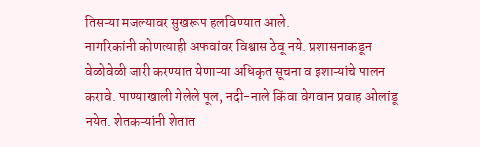तिसऱ्या मजल्यावर सुखरूप हलविण्यात आले.
नागरिकांनी कोणत्याही अफवांवर विश्वास ठेवू नये. प्रशासनाकडून वेळोवेळी जारी करण्यात येणाऱ्या अधिकृत सूचना व इशाऱ्यांचे पालन करावे. पाण्याखाली गेलेले पूल, नदी-नाले किंवा वेगवान प्रवाह ओलांडू नयेत. शेतकऱ्यांनी शेतात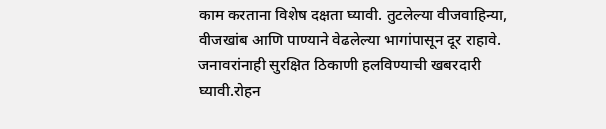काम करताना विशेष दक्षता घ्यावी. तुटलेल्या वीजवाहिन्या, वीजखांब आणि पाण्याने वेढलेल्या भागांपासून दूर राहावे. जनावरांनाही सुरक्षित ठिकाणी हलविण्याची खबरदारी घ्यावी.रोहन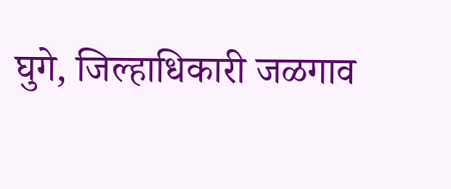घुगे, जिल्हाधिकारी जळगाव